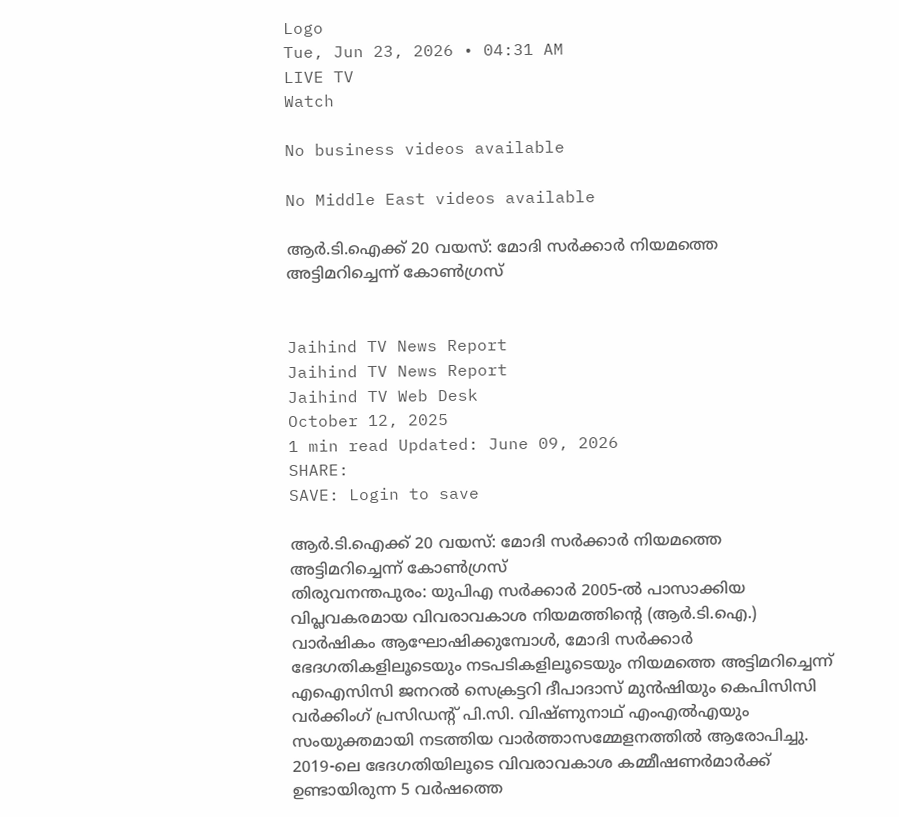Logo
Tue, Jun 23, 2026 • 04:31 AM
LIVE TV
Watch

No business videos available

No Middle East videos available

ആര്‍.ടി.ഐക്ക് 20 വയസ്: മോദി സര്‍ക്കാര്‍ നിയമത്തെ അട്ടിമറിച്ചെന്ന് കോണ്‍ഗ്രസ്‌


Jaihind TV News Report
Jaihind TV News Report
Jaihind TV Web Desk
October 12, 2025
1 min read Updated: June 09, 2026
SHARE:
SAVE: Login to save

ആര്‍.ടി.ഐക്ക് 20 വയസ്: മോദി സര്‍ക്കാര്‍ നിയമത്തെ അട്ടിമറിച്ചെന്ന് കോണ്‍ഗ്രസ്‌
തിരുവനന്തപുരം: യുപിഎ സര്‍ക്കാര്‍ 2005-ല്‍ പാസാക്കിയ വിപ്ലവകരമായ വിവരാവകാശ നിയമത്തിന്റെ (ആര്‍.ടി.ഐ.) വാര്‍ഷികം ആഘോഷിക്കുമ്പോള്‍, മോദി സര്‍ക്കാര്‍ ഭേദഗതികളിലൂടെയും നടപടികളിലൂടെയും നിയമത്തെ അട്ടിമറിച്ചെന്ന് എഐസിസി ജനറല്‍ സെക്രട്ടറി ദീപാദാസ് മുന്‍ഷിയും കെപിസിസി വര്‍ക്കിംഗ് പ്രസിഡന്റ് പി.സി. വിഷ്ണുനാഥ് എംഎല്‍എയും സംയുക്തമായി നടത്തിയ വാര്‍ത്താസമ്മേളനത്തില്‍ ആരോപിച്ചു. 2019-ലെ ഭേദഗതിയിലൂടെ വിവരാവകാശ കമ്മീഷണര്‍മാര്‍ക്ക് ഉണ്ടായിരുന്ന 5 വര്‍ഷത്തെ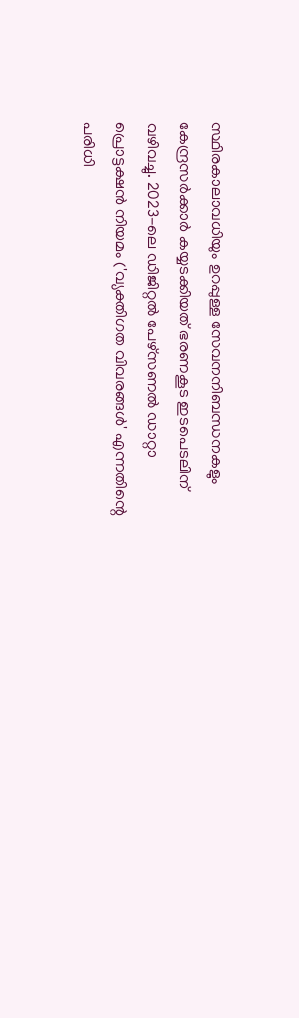സ്ഥിരകാലാവധിയും ഉറപ്പുള്ള സേവനനിബന്ധനകളും കേന്ദ്രസര്‍ക്കാര്‍ കയ്യടക്കിയത് ഭരണകൂട ഇടപെടലിന് വഴിവച്ചു. 2023-ലെ ഡിജിറ്റല്‍ പേഴ്‌സണല്‍ ഡാറ്റാ പ്രൊട്ടക്ഷന്‍ നിയമം ('വ്യക്തിഗത വിവരങ്ങള്‍' എന്നതിന്റെ പരിധി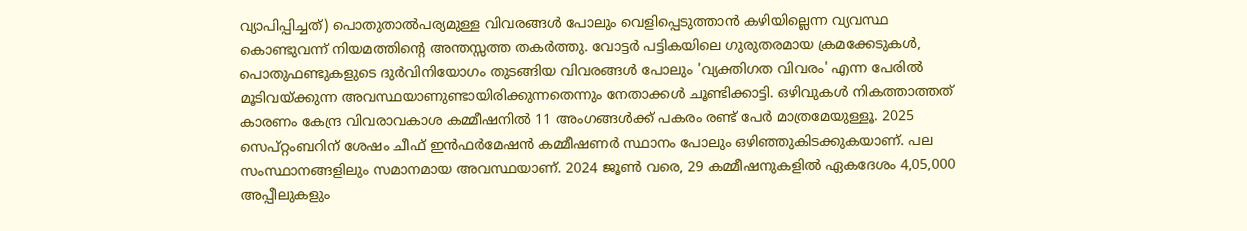വ്യാപിപ്പിച്ചത്) പൊതുതാല്‍പര്യമുള്ള വിവരങ്ങള്‍ പോലും വെളിപ്പെടുത്താന്‍ കഴിയില്ലെന്ന വ്യവസ്ഥ കൊണ്ടുവന്ന് നിയമത്തിന്റെ അന്തസ്സത്ത തകര്‍ത്തു. വോട്ടര്‍ പട്ടികയിലെ ഗുരുതരമായ ക്രമക്കേടുകള്‍, പൊതുഫണ്ടുകളുടെ ദുര്‍വിനിയോഗം തുടങ്ങിയ വിവരങ്ങള്‍ പോലും 'വ്യക്തിഗത വിവരം' എന്ന പേരില്‍ മൂടിവയ്ക്കുന്ന അവസ്ഥയാണുണ്ടായിരിക്കുന്നതെന്നും നേതാക്കള്‍ ചൂണ്ടിക്കാട്ടി. ഒഴിവുകള്‍ നികത്താത്തത് കാരണം കേന്ദ്ര വിവരാവകാശ കമ്മീഷനില്‍ 11 അംഗങ്ങള്‍ക്ക് പകരം രണ്ട് പേര്‍ മാത്രമേയുള്ളൂ. 2025 സെപ്റ്റംബറിന് ശേഷം ചീഫ് ഇന്‍ഫര്‍മേഷന്‍ കമ്മീഷണര്‍ സ്ഥാനം പോലും ഒഴിഞ്ഞുകിടക്കുകയാണ്. പല സംസ്ഥാനങ്ങളിലും സമാനമായ അവസ്ഥയാണ്. 2024 ജൂണ്‍ വരെ, 29 കമ്മീഷനുകളില്‍ ഏകദേശം 4,05,000 അപ്പീലുകളും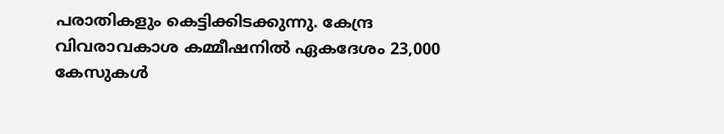പരാതികളും കെട്ടിക്കിടക്കുന്നു. കേന്ദ്ര വിവരാവകാശ കമ്മീഷനില്‍ ഏകദേശം 23,000 കേസുകള്‍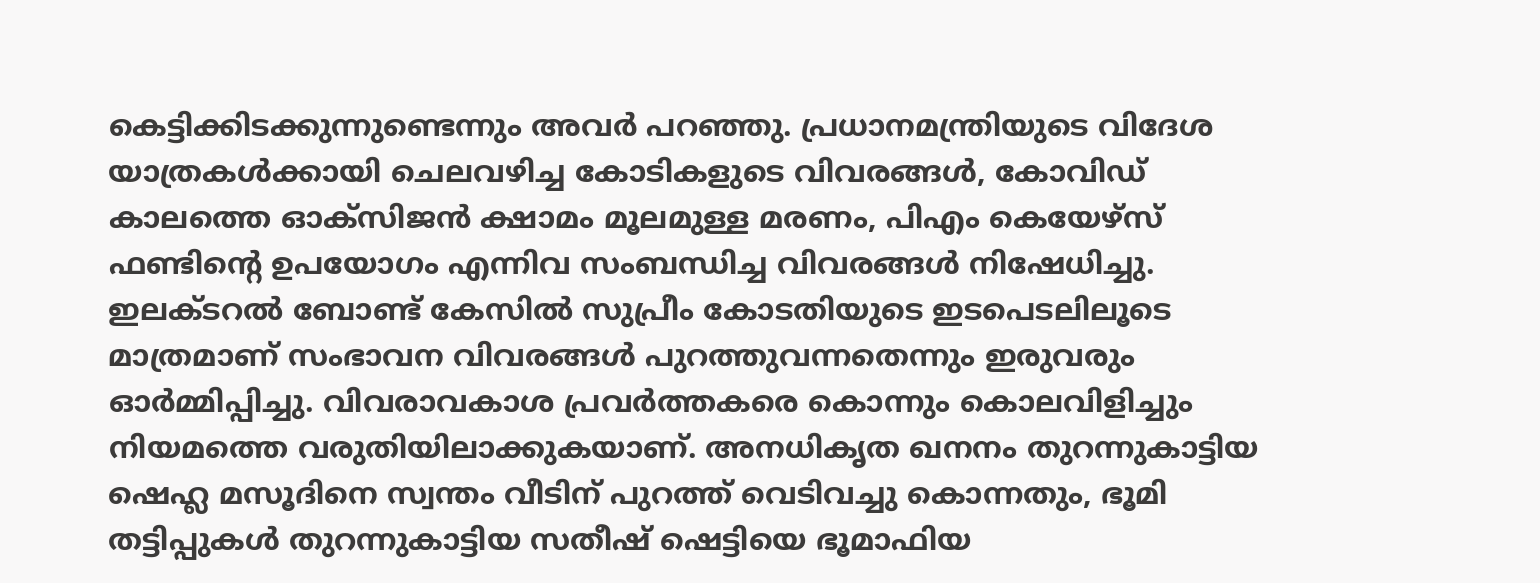കെട്ടിക്കിടക്കുന്നുണ്ടെന്നും അവര്‍ പറഞ്ഞു. പ്രധാനമന്ത്രിയുടെ വിദേശ യാത്രകള്‍ക്കായി ചെലവഴിച്ച കോടികളുടെ വിവരങ്ങള്‍, കോവിഡ് കാലത്തെ ഓക്‌സിജന്‍ ക്ഷാമം മൂലമുള്ള മരണം, പിഎം കെയേഴ്‌സ് ഫണ്ടിന്റെ ഉപയോഗം എന്നിവ സംബന്ധിച്ച വിവരങ്ങള്‍ നിഷേധിച്ചു. ഇലക്ടറല്‍ ബോണ്ട് കേസില്‍ സുപ്രീം കോടതിയുടെ ഇടപെടലിലൂടെ മാത്രമാണ് സംഭാവന വിവരങ്ങള്‍ പുറത്തുവന്നതെന്നും ഇരുവരും ഓര്‍മ്മിപ്പിച്ചു. വിവരാവകാശ പ്രവര്‍ത്തകരെ കൊന്നും കൊലവിളിച്ചും നിയമത്തെ വരുതിയിലാക്കുകയാണ്. അനധികൃത ഖനനം തുറന്നുകാട്ടിയ ഷെഹ്ല മസൂദിനെ സ്വന്തം വീടിന് പുറത്ത് വെടിവച്ചു കൊന്നതും, ഭൂമി തട്ടിപ്പുകള്‍ തുറന്നുകാട്ടിയ സതീഷ് ഷെട്ടിയെ ഭൂമാഫിയ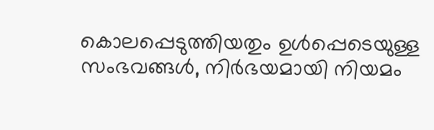കൊലപ്പെടുത്തിയതും ഉള്‍പ്പെടെയുള്ള സംഭവങ്ങള്‍, നിര്‍ഭയമായി നിയമം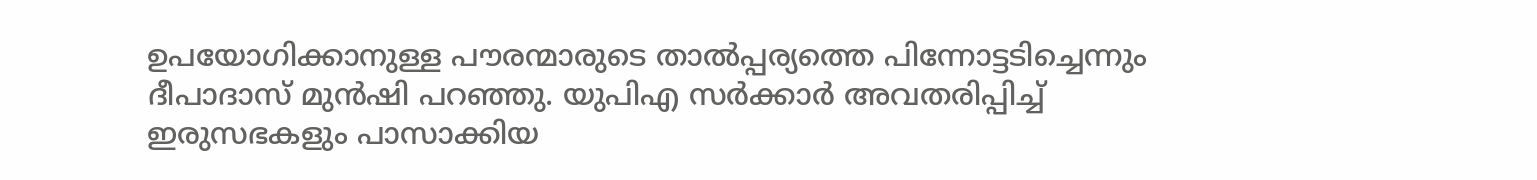ഉപയോഗിക്കാനുള്ള പൗരന്മാരുടെ താല്‍പ്പര്യത്തെ പിന്നോട്ടടിച്ചെന്നും ദീപാദാസ് മുന്‍ഷി പറഞ്ഞു. യുപിഎ സര്‍ക്കാര്‍ അവതരിപ്പിച്ച് ഇരുസഭകളും പാസാക്കിയ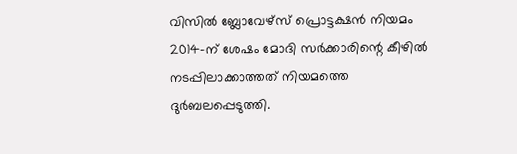വിസില്‍ ബ്ലോവേഴ്‌സ് പ്രൊട്ടക്ഷന്‍ നിയമം 2014-ന് ശേഷം മോദി സര്‍ക്കാരിന്റെ കീഴില്‍ നടപ്പിലാക്കാത്തത് നിയമത്തെ ദുര്‍ബലപ്പെടുത്തി.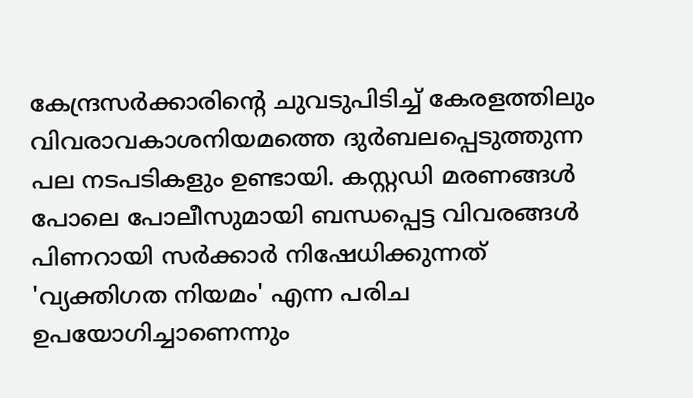കേന്ദ്രസര്‍ക്കാരിന്റെ ചുവടുപിടിച്ച് കേരളത്തിലും വിവരാവകാശനിയമത്തെ ദുര്‍ബലപ്പെടുത്തുന്ന പല നടപടികളും ഉണ്ടായി. കസ്റ്റഡി മരണങ്ങള്‍ പോലെ പോലീസുമായി ബന്ധപ്പെട്ട വിവരങ്ങള്‍ പിണറായി സര്‍ക്കാര്‍ നിഷേധിക്കുന്നത് 'വ്യക്തിഗത നിയമം' എന്ന പരിച ഉപയോഗിച്ചാണെന്നും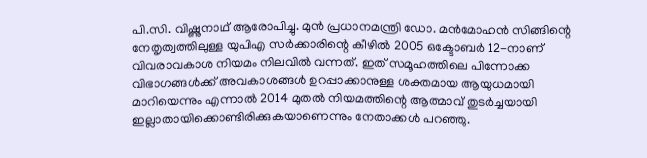പി.സി. വിഷ്ണുനാഥ് ആരോപിച്ചു. മുന്‍ പ്രധാനമന്ത്രി ഡോ. മന്‍മോഹന്‍ സിങ്ങിന്റെ നേതൃത്വത്തിലുള്ള യുപിഎ സര്‍ക്കാരിന്റെ കീഴില്‍ 2005 ഒക്ടോബര്‍ 12-നാണ് വിവരാവകാശ നിയമം നിലവില്‍ വന്നത്. ഇത് സമൂഹത്തിലെ പിന്നോക്ക വിഭാഗങ്ങള്‍ക്ക് അവകാശങ്ങള്‍ ഉറപ്പാക്കാനുള്ള ശക്തമായ ആയുധമായി മാറിയെന്നും എന്നാല്‍ 2014 മുതല്‍ നിയമത്തിന്റെ ആത്മാവ് തുടര്‍ച്ചയായി ഇല്ലാതായിക്കൊണ്ടിരിക്കുകയാണെന്നും നേതാക്കള്‍ പറഞ്ഞു.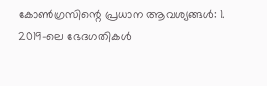കോണ്‍ഗ്രസിന്റെ പ്രധാന ആവശ്യങ്ങള്‍: 1. 2019-ലെ ഭേദഗതികള്‍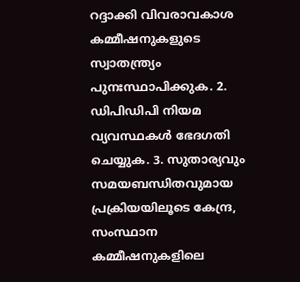റദ്ദാക്കി വിവരാവകാശ കമ്മീഷനുകളുടെ സ്വാതന്ത്ര്യം പുനഃസ്ഥാപിക്കുക. 2. ഡിപിഡിപി നിയമ വ്യവസ്ഥകള്‍ ഭേദഗതി ചെയ്യുക. 3. സുതാര്യവും സമയബന്ധിതവുമായ പ്രക്രിയയിലൂടെ കേന്ദ്ര, സംസ്ഥാന കമ്മീഷനുകളിലെ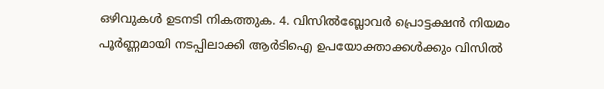ഒഴിവുകള്‍ ഉടനടി നികത്തുക. 4. വിസില്‍ബ്ലോവര്‍ പ്രൊട്ടക്ഷന്‍ നിയമം പൂര്‍ണ്ണമായി നടപ്പിലാക്കി ആര്‍ടിഐ ഉപയോക്താക്കള്‍ക്കും വിസില്‍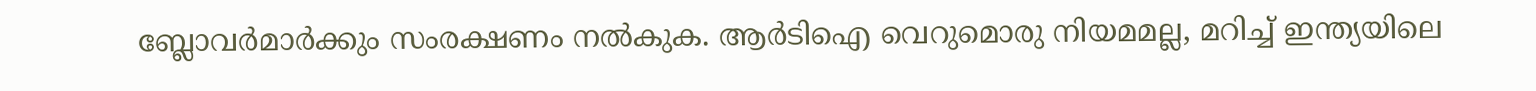ബ്ലോവര്‍മാര്‍ക്കും സംരക്ഷണം നല്‍കുക. ആര്‍ടിഐ വെറുമൊരു നിയമമല്ല, മറിച്ച് ഇന്ത്യയിലെ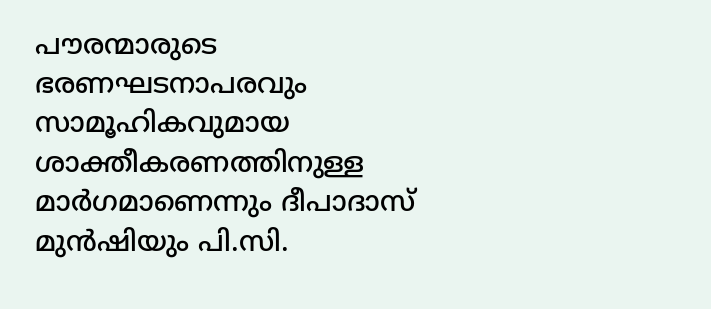പൗരന്മാരുടെ ഭരണഘടനാപരവും സാമൂഹികവുമായ ശാക്തീകരണത്തിനുള്ള മാര്‍ഗമാണെന്നും ദീപാദാസ് മുന്‍ഷിയും പി.സി.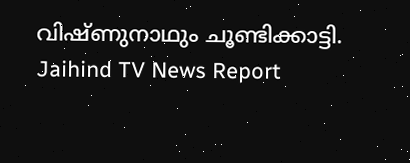വിഷ്ണുനാഥും ചൂണ്ടിക്കാട്ടി.
Jaihind TV News Report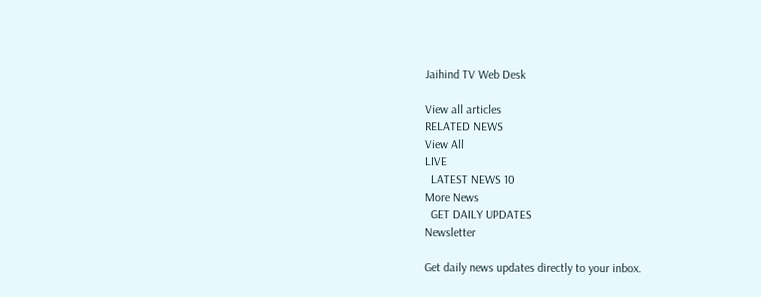Jaihind TV Web Desk

View all articles
RELATED NEWS
View All
LIVE
  LATEST NEWS 10
More News
  GET DAILY UPDATES
Newsletter

Get daily news updates directly to your inbox.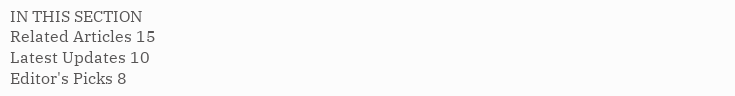IN THIS SECTION
Related Articles 15
Latest Updates 10
Editor's Picks 8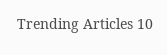Trending Articles 10